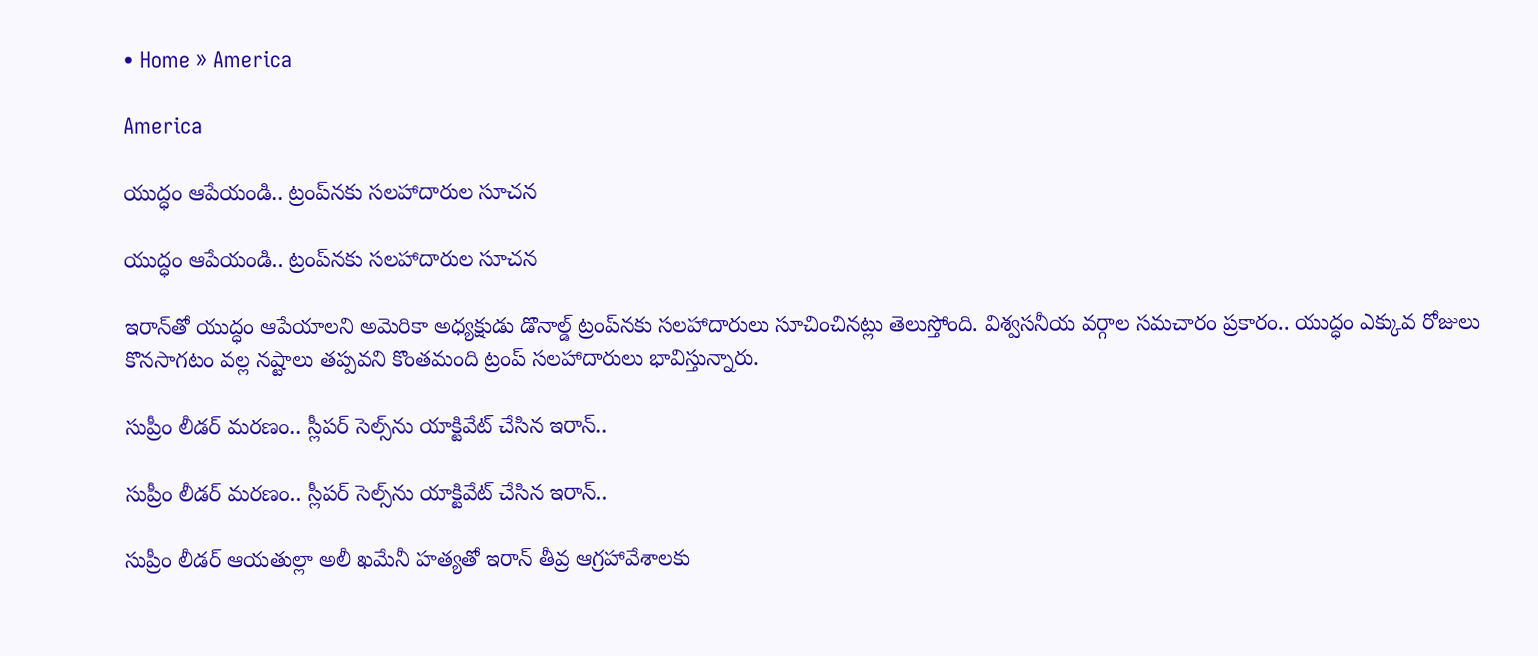• Home » America

America

యుద్ధం ఆపేయండి.. ట్రంప్‌నకు సలహాదారుల సూచన

యుద్ధం ఆపేయండి.. ట్రంప్‌నకు సలహాదారుల సూచన

ఇరాన్‌తో యుద్ధం ఆపేయాలని అమెరికా అధ్యక్షుడు డొనాల్డ్ ట్రంప్‌నకు సలహాదారులు సూచించినట్లు తెలుస్తోంది. విశ్వసనీయ వర్గాల సమచారం ప్రకారం.. యుద్ధం ఎక్కువ రోజులు కొనసాగటం వల్ల నష్టాలు తప్పవని కొంతమంది ట్రంప్ సలహాదారులు భావిస్తున్నారు.

సుప్రీం లీడర్ మరణం.. స్లీపర్ సెల్స్‌ను యాక్టివేట్ చేసిన ఇరాన్..

సుప్రీం లీడర్ మరణం.. స్లీపర్ సెల్స్‌ను యాక్టివేట్ చేసిన ఇరాన్..

సుప్రీం లీడర్ ఆయతుల్లా అలీ ఖమేనీ హత్యతో ఇరాన్ తీవ్ర ఆగ్రహావేశాలకు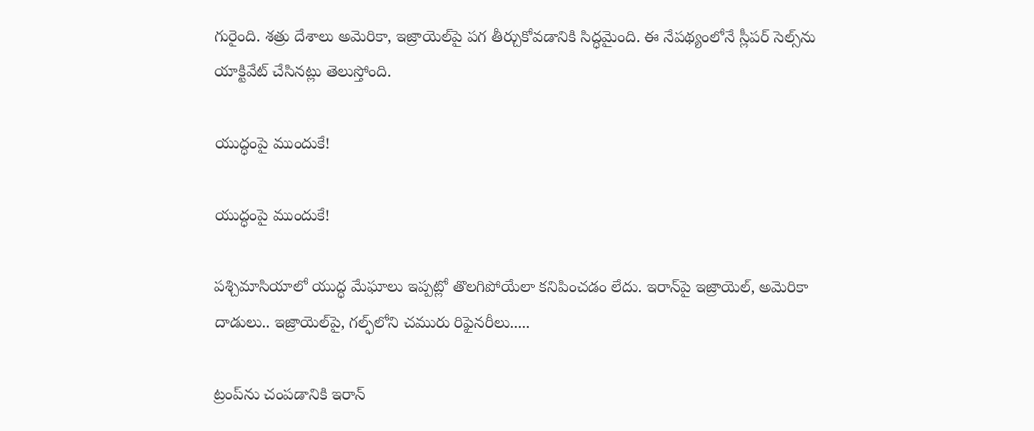గురైంది. శత్రు దేశాలు అమెరికా, ఇజ్రాయెల్‌పై పగ తీర్చుకోవడానికి సిద్ధమైంది. ఈ నేపథ్యంలోనే స్లీపర్ సెల్స్‌ను యాక్టివేట్ చేసినట్లు తెలుస్తోంది.

యుద్ధంపై ముందుకే!

యుద్ధంపై ముందుకే!

పశ్చిమాసియాలో యుద్ధ మేఘాలు ఇప్పట్లో తొలగిపోయేలా కనిపించడం లేదు. ఇరాన్‌పై ఇజ్రాయెల్‌, అమెరికా దాడులు.. ఇజ్రాయెల్‌పై, గల్ఫ్‌లోని చమురు రిఫైనరీలు.....

ట్రంప్‌ను చంపడానికి ఇరాన్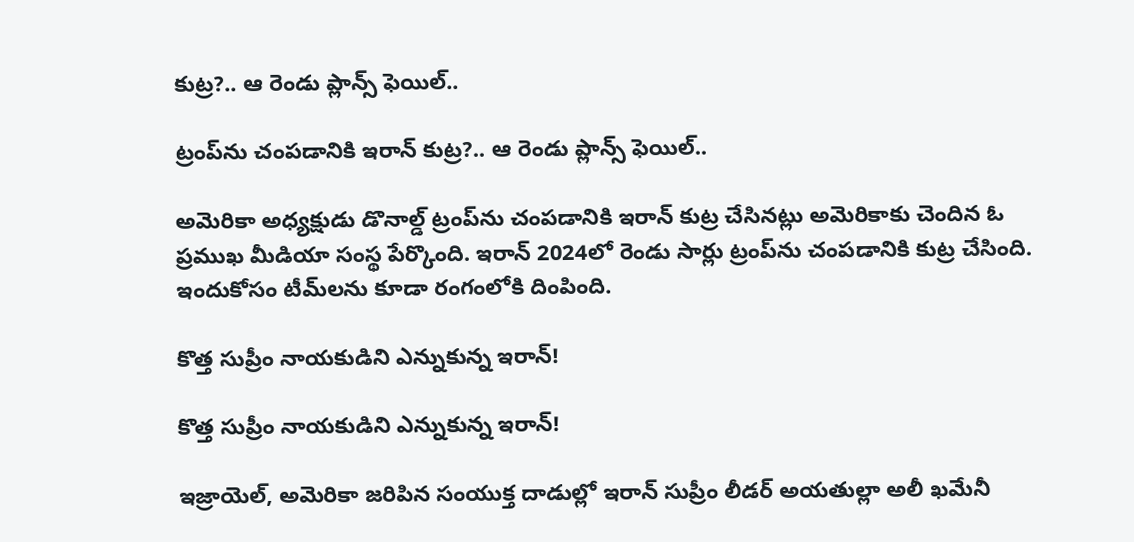కుట్ర?.. ఆ రెండు ప్లాన్స్ ఫెయిల్..

ట్రంప్‌ను చంపడానికి ఇరాన్ కుట్ర?.. ఆ రెండు ప్లాన్స్ ఫెయిల్..

అమెరికా అధ్యక్షుడు డొనాల్డ్ ట్రంప్‌ను చంపడానికి ఇరాన్ కుట్ర చేసినట్లు అమెరికాకు చెందిన ఓ ప్రముఖ మీడియా సంస్థ పేర్కొంది. ఇరాన్ 2024లో రెండు సార్లు ట్రంప్‌ను చంపడానికి కుట్ర చేసింది. ఇందుకోసం టీమ్‌ల‌ను కూడా రంగంలోకి దింపింది.

కొత్త సుప్రీం నాయకుడిని ఎన్నుకున్న ఇరాన్!

కొత్త సుప్రీం నాయకుడిని ఎన్నుకున్న ఇరాన్!

ఇజ్రాయెల్, అమెరికా జరిపిన సంయుక్త దాడుల్లో ఇరాన్‌ సుప్రీం లీడర్ అయతుల్లా అలీ ఖమేనీ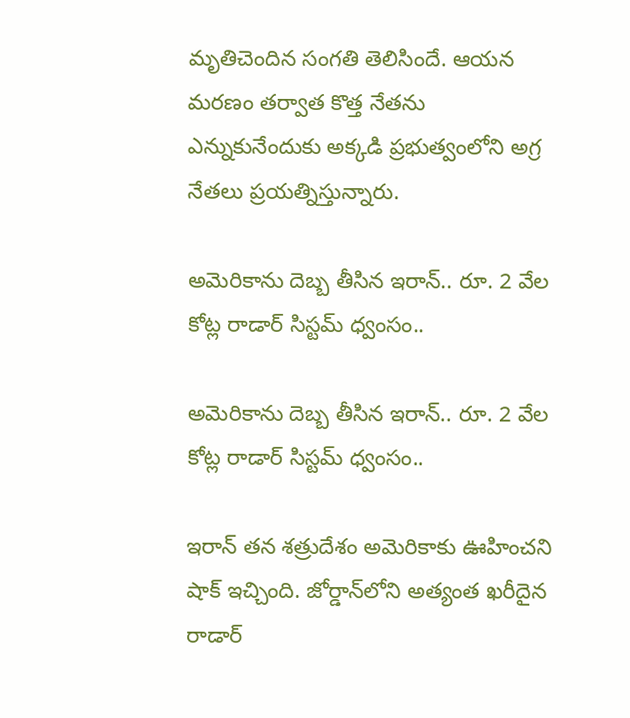మృతిచెందిన సంగతి తెలిసిందే. ఆయన మరణం తర్వాత కొత్త నేతను ఎన్నుకునేందుకు అక్కడి ప్రభుత్వంలోని అగ్ర నేతలు ప్రయత్నిస్తున్నారు.

అమెరికాను దెబ్బ తీసిన ఇరాన్.. రూ. 2 వేల కోట్ల రాడార్ సిస్టమ్ ధ్వంసం..

అమెరికాను దెబ్బ తీసిన ఇరాన్.. రూ. 2 వేల కోట్ల రాడార్ సిస్టమ్ ధ్వంసం..

ఇరాన్ తన శత్రుదేశం అమెరికాకు ఊహించని షాక్ ఇచ్చింది. జోర్డాన్‌లోని అత్యంత ఖరీదైన రాడార్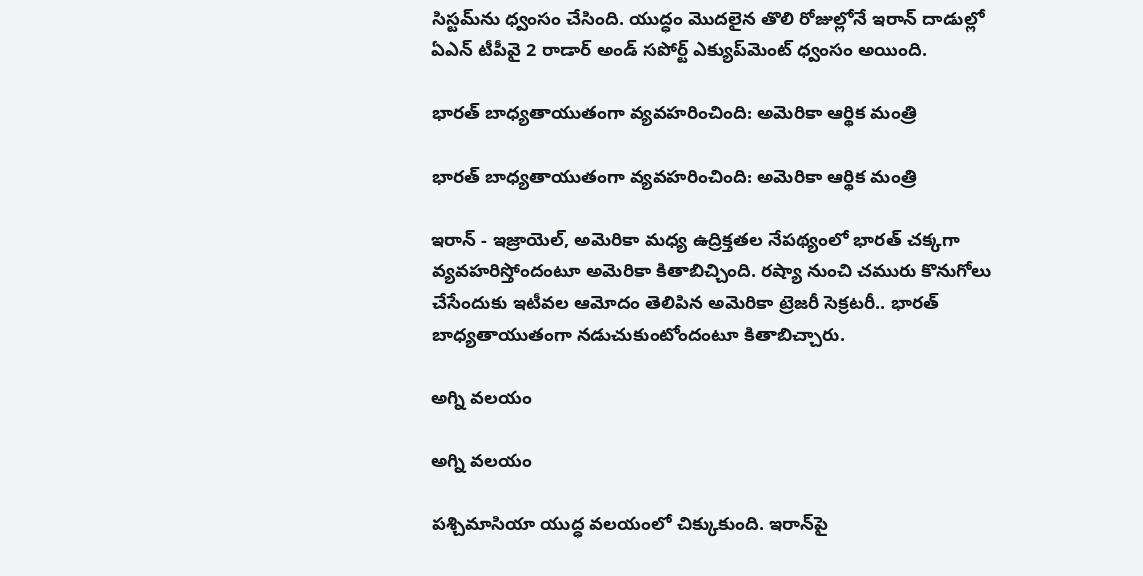సిస్టమ్‌ను ధ్వంసం చేసింది. యుద్ధం మొదలైన తొలి రోజుల్లోనే ఇరాన్ దాడుల్లో ఏఎన్ టీపీవై 2 రాడార్ అండ్ సపోర్ట్ ఎక్యుప్‌మెంట్‌ ధ్వంసం అయింది.

భారత్ బాధ్యతాయుతంగా వ్యవహరించింది: అమెరికా ఆర్థిక మంత్రి

భారత్ బాధ్యతాయుతంగా వ్యవహరించింది: అమెరికా ఆర్థిక మంత్రి

ఇరాన్‌ - ఇజ్రాయెల్, అమెరికా మధ్య ఉద్రిక్తతల నేపథ్యంలో భారత్ చక్కగా వ్యవహరిస్తోందంటూ అమెరికా కితాబిచ్చింది. రష్యా నుంచి చమురు కొనుగోలు చేసేందుకు ఇటీవల ఆమోదం తెలిపిన అమెరికా ట్రెజరీ సెక్రటరీ.. భారత్ బాధ్యతాయుతంగా నడుచుకుంటోందంటూ కితాబిచ్చారు.

అగ్ని వలయం

అగ్ని వలయం

పశ్చిమాసియా యుద్ధ వలయంలో చిక్కుకుంది. ఇరాన్‌పై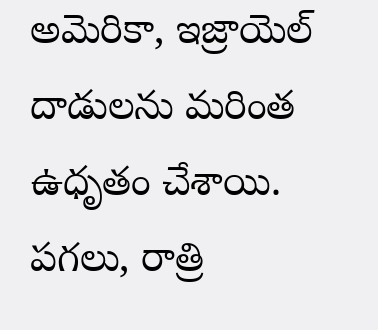అమెరికా, ఇజ్రాయెల్‌ దాడులను మరింత ఉధృతం చేశాయి. పగలు, రాత్రి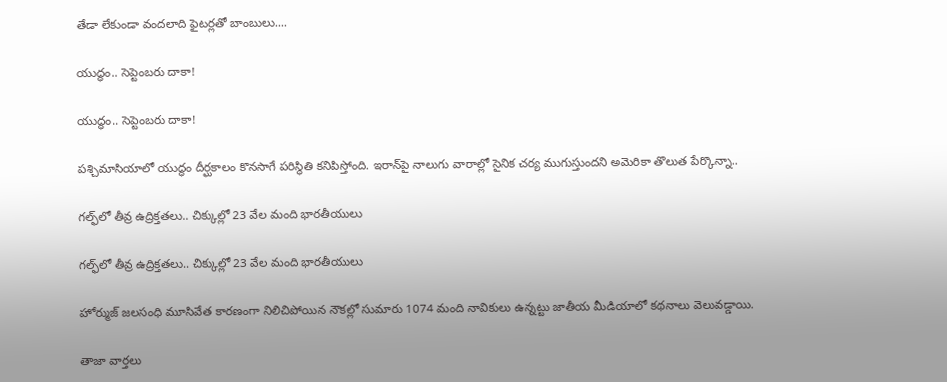తేడా లేకుండా వందలాది ఫైటర్లతో బాంబులు....

యుద్ధం.. సెప్టెంబరు దాకా!

యుద్ధం.. సెప్టెంబరు దాకా!

పశ్చిమాసియాలో యుద్ధం దీర్ఘకాలం కొనసాగే పరిస్థితి కనిపిస్తోంది. ఇరాన్‌పై నాలుగు వారాల్లో సైనిక చర్య ముగుస్తుందని అమెరికా తొలుత పేర్కొన్నా..

గల్ఫ్‌లో తీవ్ర ఉద్రిక్తతలు.. చిక్కుల్లో 23 వేల మంది భారతీయులు

గల్ఫ్‌లో తీవ్ర ఉద్రిక్తతలు.. చిక్కుల్లో 23 వేల మంది భారతీయులు

హోర్ముజ్ జలసంధి మూసివేత కారణంగా నిలిచిపోయిన నౌకల్లో సుమారు 1074 మంది నావికులు ఉన్నట్టు జాతీయ మీడియాలో కథనాలు వెలువడ్డాయి.

తాజా వార్తలు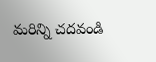మరిన్ని చదవండి